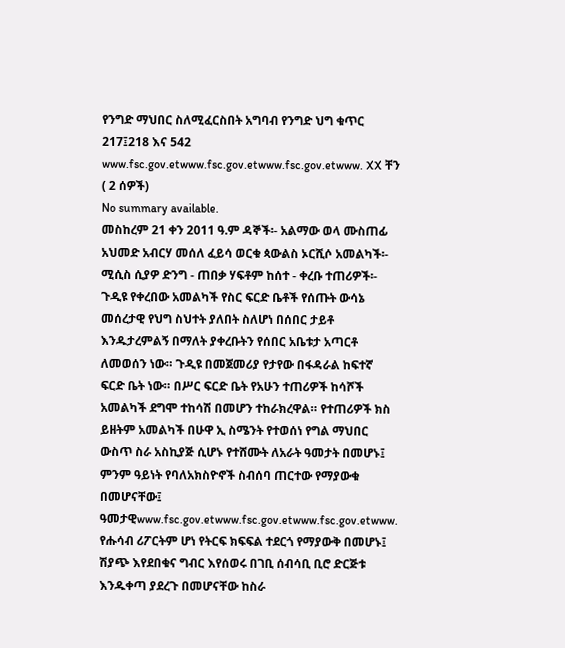የንግድ ማህበር ስለሚፈርስበት አግባብ የንግድ ህግ ቁጥር 217፤218 እና 542 www.fsc.gov.etwww.fsc.gov.etwww.fsc.gov.etwww. XX ቸን ( 2 ሰዎች)
No summary available.
መስከረም 21 ቀን 2011 ዓ.ም ዳኞች፡- አልማው ወላ ሙስጠፊ አህመድ አብርሃ መሰለ ፈይሳ ወርቁ ጳውልስ ኦርሺሶ አመልካች፡- ሚሲስ ሲያዎ ድንግ - ጠበቃ ሃፍቶም ከሰተ - ቀረቡ ተጠሪዎች፡-
ጉዲዩ የቀረበው አመልካች የስር ፍርድ ቤቶች የሰጡት ውሳኔ መሰረታዊ የህግ ስህተት ያለበት ስለሆነ በሰበር ታይቶ እንዱታረምልኝ በማለት ያቀረቡትን የሰበር አቤቱታ አጣርቶ ለመወሰን ነው። ጉዲዩ በመጀመሪያ የታየው በፋዳራል ከፍተኛ ፍርድ ቤት ነው። በሥር ፍርድ ቤት የአሁን ተጠሪዎች ከሳሾች አመልካች ደግሞ ተከሳሽ በመሆን ተከራክረዋል። የተጠሪዎች ክስ ይዘትም አመልካች በሁዋ ኢ ስሜንት የተወሰነ የግል ማህበር ውስጥ ስራ አስኪያጅ ሲሆኑ የተሸሙት ለአራት ዓመታት በመሆኑ፤
ምንም ዓይነት የባለአክስዮኖች ስብሰባ ጠርተው የማያውቁ በመሆናቸው፤ ዓመታዊwww.fsc.gov.etwww.fsc.gov.etwww.fsc.gov.etwww.
የሑሳብ ሪፖርትም ሆነ የትርፍ ክፍፍል ተደርጎ የማያውቅ በመሆኑ፤ ሽያጭ እየደበቁና ግብር እየሰወሩ በገቢ ሰብሳቢ ቢሮ ድርጅቱ እንዱቀጣ ያደረጉ በመሆናቸው ከስራ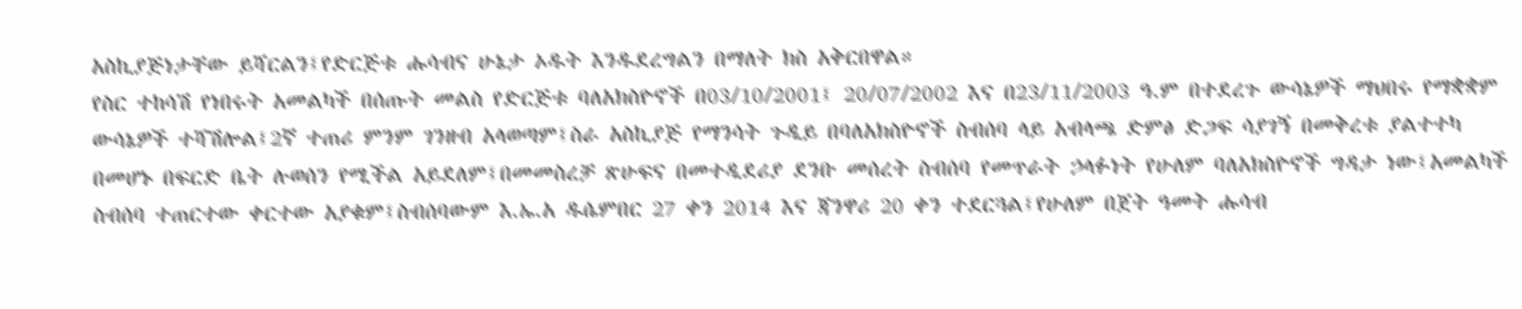አስኪያጅነታቸው ይሻርልን፤የድርጅቱ ሑሳብና ሁኔታ ኦዱት እንዱደረግልን በማለት ክስ አቅርበዋል።
የስር ተከሳሽ የነበሩት አመልካች በሰጡት መልስ የድርጅቱ ባለአክስዮኖች በ03/10/2001፤ 20/07/2002 እና በ23/11/2003 ዓ.ም በተደረጉ ውሳኔዎች ማህበሩ የማቋቋም ውሳኔዎች ተሻሽሎል፤2ኛ ተጠሪ ምንም ገንዘብ አላወጣም፤ስራ አስኪያጅ የማንሳት ጉዲይ በባለአክስዮኖች ስብሰባ ላይ አብላጫ ድምፅ ድጋፍ ሳያገኝ በመቅረቱ ያልተተካ በመሆኑ በፍርድ ቤት ሉወሰን የሚችል አይደለም፤በመመስረቻ ጽሁፍና በመተዲደሪያ ደንቡ መሰረት ስብሰባ የመጥራት ኃላፉነት የሁለም ባለአክስዮኖች ግዳታ ነው፤አመልካች ስብሰባ ተጠርተው ቀርተው አያቁም፤ስብሰባውም እ.ኤ.አ ዱሴምበር 27 ቀን 2014 እና ጃንዋሪ 20 ቀን ተደርጓል፤የሁለም በጀት ዓመት ሑሳብ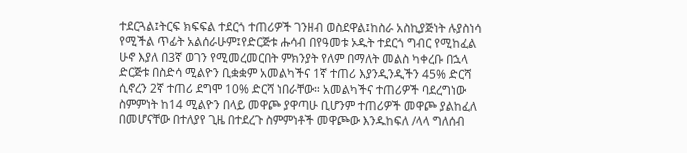ተደርጓል፤ትርፍ ክፍፍል ተደርጎ ተጠሪዎች ገንዘብ ወስደዋል፤ከስራ አስኪያጅነት ሉያስነሳ የሚችል ጥፊት አልሰራሁም፤የድርጅቱ ሑሳብ በየዓመቱ ኦዱት ተደርጎ ግብር የሚከፈል ሁኖ እያለ በ3ኛ ወገን የሚመረመርበት ምክንያት የለም በማለት መልስ ካቀረቡ በኋላ ድርጅቱ በስድሳ ሚልዮን ቢቋቋም አመልካችና 1ኛ ተጠሪ እያንዲንዲችን 45% ድርሻ ሲኖረን 2ኛ ተጠሪ ደግሞ 10% ድርሻ ነበራቸው። አመልካችና ተጠሪዎች ባደረግነው ስምምነት ከ14 ሚልዮን በላይ መዋጮ ያዋጣሁ ቢሆንም ተጠሪዎች መዋጮ ያልከፈለ በመሆናቸው በተለያየ ጊዜ በተደረጉ ስምምነቶች መዋጮው እንዱከፍለ /ላላ ግለሰብ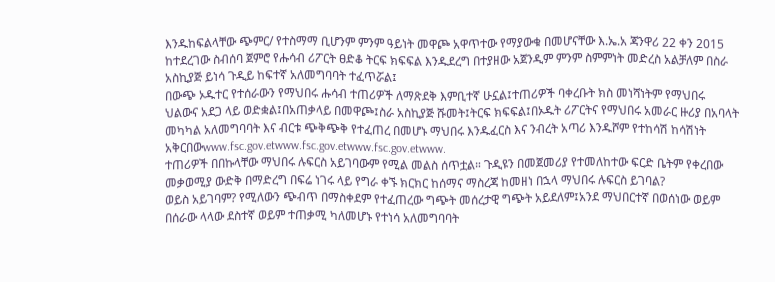እንዱከፍልላቸው ጭምር/ የተስማማ ቢሆንም ምንም ዓይነት መዋጮ አዋጥተው የማያውቁ በመሆናቸው እ.ኤ.አ ጃንዋሪ 22 ቀን 2015 ከተደረገው ስብሰባ ጀምሮ የሑሳብ ሪፖርት ፀድቆ ትርፍ ክፍፍል እንዱደረግ በተያዘው አጀንዲም ምንም ስምምነት መድረስ አልቻለም በስራ አስኪያጅ ይነሳ ጉዲይ ከፍተኛ አለመግባባት ተፈጥሯል፤
በውጭ ኦዱተር የተሰራውን የማህበሩ ሑሳብ ተጠሪዎች ለማጽደቅ እምቢተኛ ሁኗል፤ተጠሪዎች ባቀረቡት ክስ መነሻነትም የማህበሩ ህልውና አደጋ ላይ ወድቋል፤በአጠቃላይ በመዋጮ፤ስራ አስኪያጅ ሹመት፤ትርፍ ክፍፍል፤በኦዱት ሪፖርትና የማህበሩ አመራር ዙሪያ በአባላት መካካል አለመግባባት እና ብርቱ ጭቅጭቅ የተፈጠረ በመሆኑ ማህበሩ እንዱፈርስ እና ንብረት አጣሪ እንዱሾም የተከሳሽ ከሳሽነት አቅርበውwww.fsc.gov.etwww.fsc.gov.etwww.fsc.gov.etwww.
ተጠሪዎች በበኩላቸው ማህበሩ ሉፍርስ አይገባውም የሚል መልስ ሰጥቷል። ጉዲዩን በመጀመሪያ የተመለከተው ፍርድ ቤትም የቀረበው መቃወሚያ ውድቅ በማድረግ በፍሬ ነገሩ ላይ የግራ ቀኙ ክርክር ከሰማና ማስረጃ ከመዘነ በኋላ ማህበሩ ሉፍርስ ይገባል?
ወይስ አይገባም? የሚለውን ጭብጥ በማስቀደም የተፈጠረው ግጭት መሰረታዊ ግጭት አይደለም፤አንደ ማህበርተኛ በወሰነው ወይም በሰራው ላላው ደስተኛ ወይም ተጠቃሚ ካለመሆኑ የተነሳ አለመግባባት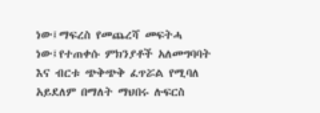ነው፤ማፍረስ የመጨረሻ መፍትሓ ነው፤የተጠቀሱ ምክንያቶች አለመግባባት እና ብርቱ ጭቅጭቅ ፈጥሯል የሚባለ አይደለም በማለት ማህበሩ ሉፍርስ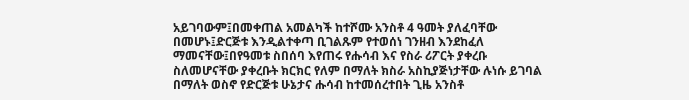አይገባውም፤በመቀጠል አመልካች ከተሾሙ አንስቶ 4 ዓመት ያለፈባቸው በመሆኑ፤ድርጅቱ እንዲልተቀጣ ቢገልጹም የተወሰነ ገንዘብ እንደከፈለ ማመናቸው፤በየዓመቱ ስበሰባ እየጠሩ የሑሳብ እና የስራ ሪፖርት ያቀረቡ ስለመሆናቸው ያቀረቡት ክርክር የለም በማለት ክስራ አስኪያጅነታቸው ሉነሱ ይገባል በማለት ወስኖ የድርጅቱ ሁኔታና ሑሳብ ከተመሰረተበት ጊዜ አንስቶ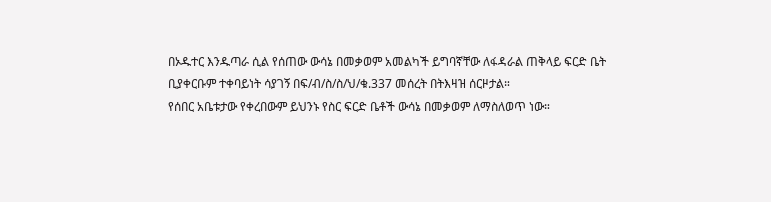በኦዱተር እንዱጣራ ሲል የሰጠው ውሳኔ በመቃወም አመልካች ይግባኛቸው ለፋዳራል ጠቅላይ ፍርድ ቤት ቢያቀርቡም ተቀባይነት ሳያገኝ በፍ/ብ/ስ/ስ/ህ/ቁ.337 መሰረት በትእዛዝ ሰርዞታል።
የሰበር አቤቱታው የቀረበውም ይህንኑ የስር ፍርድ ቤቶች ውሳኔ በመቃወም ለማስለወጥ ነው።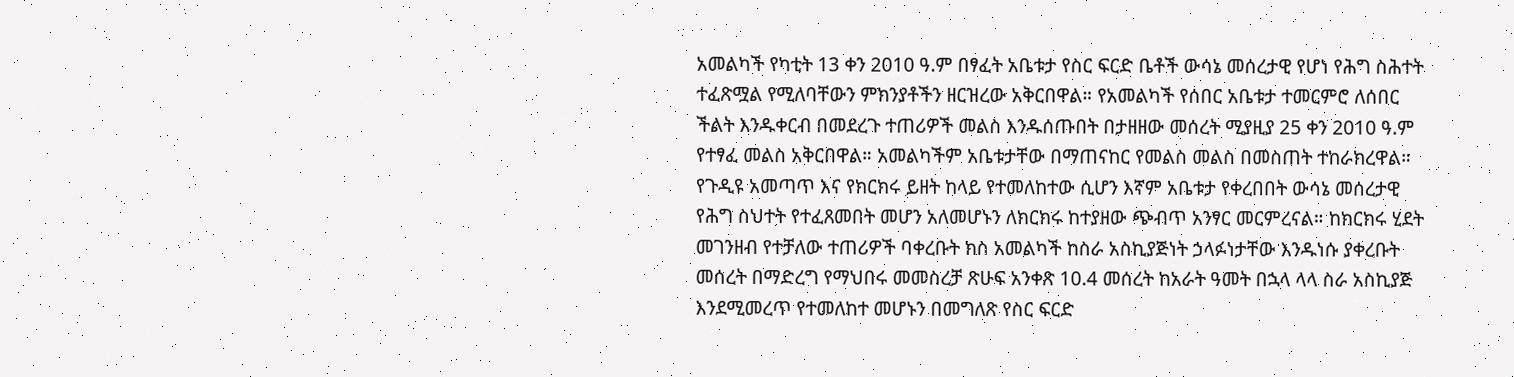አመልካች የካቲት 13 ቀን 2010 ዓ.ም በፃፈት አቤቱታ የስር ፍርድ ቤቶች ውሳኔ መሰረታዊ የሆነ የሕግ ስሕተት ተፈጽሟል የሚለባቸውን ምክንያቶችን ዘርዝረው አቅርበዋል። የአመልካች የሰበር አቤቱታ ተመርምሮ ለሰበር ችልት እንዱቀርብ በመደረጉ ተጠሪዎች መልስ እንዱሰጡበት በታዘዘው መሰረት ሚያዚያ 25 ቀን 2010 ዓ.ም የተፃፈ መልስ አቅርበዋል። አመልካችም አቤቱታቸው በማጠናከር የመልስ መልስ በመስጠት ተከራክረዋል።
የጉዲዩ አመጣጥ እና የክርክሩ ይዘት ከላይ የተመለከተው ሲሆን እኛም አቤቱታ የቀረበበት ውሳኔ መሰረታዊ የሕግ ስህተት የተፈጸመበት መሆን አለመሆኑን ለክርክሩ ከተያዘው ጭብጥ አንፃር መርምረናል። ከክርክሩ ሂደት መገንዘብ የተቻለው ተጠሪዎች ባቀረቡት ክስ አመልካች ከስራ አስኪያጅነት ኃላፉነታቸው እንዱነሱ ያቀረቡት መሰረት በማድረግ የማህበሩ መመስረቻ ጽሁፍ አንቀጽ 10.4 መሰረት ከአራት ዓመት በኋላ ላላ ስራ አስኪያጅ እንደሚመረጥ የተመለከተ መሆኑን በመግለጽ የስር ፍርድ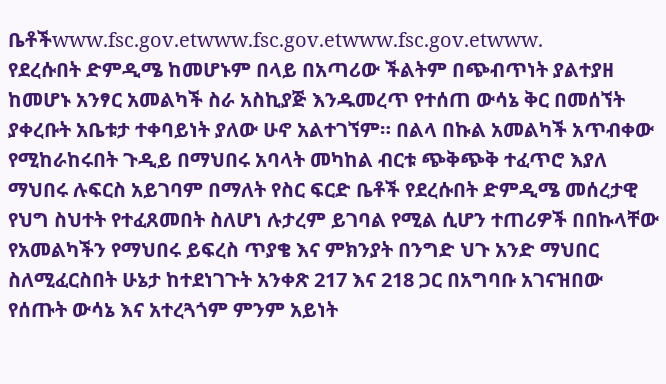ቤቶችwww.fsc.gov.etwww.fsc.gov.etwww.fsc.gov.etwww.
የደረሱበት ድምዲሜ ከመሆኑም በላይ በአጣሪው ችልትም በጭብጥነት ያልተያዘ ከመሆኑ አንፃር አመልካች ስራ አስኪያጅ እንዱመረጥ የተሰጠ ውሳኔ ቅር በመሰኘት ያቀረቡት አቤቱታ ተቀባይነት ያለው ሁኖ አልተገኘም። በልላ በኩል አመልካች አጥብቀው የሚከራከሩበት ጉዲይ በማህበሩ አባላት መካከል ብርቱ ጭቅጭቅ ተፈጥሮ እያለ ማህበሩ ሉፍርስ አይገባም በማለት የስር ፍርድ ቤቶች የደረሱበት ድምዲሜ መሰረታዊ የህግ ስህተት የተፈጸመበት ስለሆነ ሉታረም ይገባል የሚል ሲሆን ተጠሪዎች በበኩላቸው የአመልካችን የማህበሩ ይፍረስ ጥያቄ እና ምክንያት በንግድ ህጉ አንድ ማህበር ስለሚፈርስበት ሁኔታ ከተደነገጉት አንቀጽ 217 እና 218 ጋር በአግባቡ አገናዝበው የሰጡት ውሳኔ እና አተረጓጎም ምንም አይነት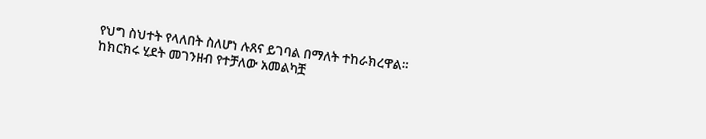የህግ ስህተት የላለበት ስለሆነ ሉጸና ይገባል በማለት ተከራክረዋል።
ከክርክሩ ሂደት መገንዘብ የተቻለው አመልካቿ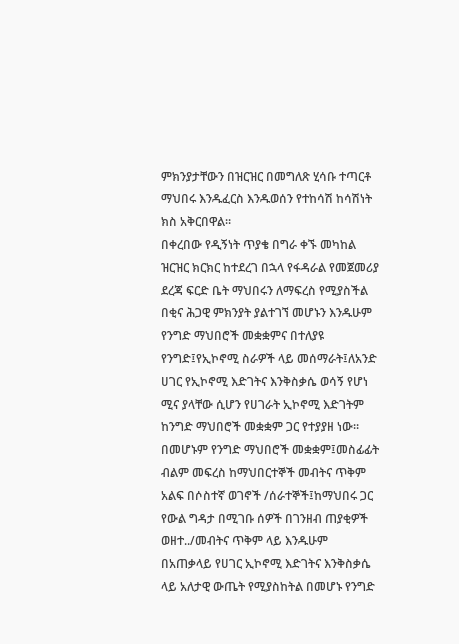ምክንያታቸውን በዝርዝር በመግለጽ ሂሳቡ ተጣርቶ ማህበሩ እንዱፈርስ እንዱወሰን የተከሳሽ ከሳሽነት ክስ አቅርበዋል።
በቀረበው የዲኝነት ጥያቄ በግራ ቀኙ መካከል ዝርዝር ክርክር ከተደረገ በኋላ የፋዳራል የመጀመሪያ ደረጃ ፍርድ ቤት ማህበሩን ለማፍረስ የሚያስችል በቂና ሕጋዊ ምክንያት ያልተገኘ መሆኑን እንዱሁም የንግድ ማህበሮች መቋቋምና በተለያዩ የንግድ፤የኢኮኖሚ ስራዎች ላይ መሰማራት፤ለአንድ ሀገር የኢኮኖሚ እድገትና እንቅስቃሴ ወሳኝ የሆነ ሚና ያላቸው ሲሆን የሀገራት ኢኮኖሚ እድገትም ከንግድ ማህበሮች መቋቋም ጋር የተያያዘ ነው። በመሆኑም የንግድ ማህበሮች መቋቋም፤መስፊፊት ብልም መፍረስ ከማህበርተኞች መብትና ጥቅም አልፍ በሶስተኛ ወገኖች /ሰራተኞች፤ከማህበሩ ጋር የውል ግዳታ በሚገቡ ሰዎች በገንዘብ ጠያቂዎች ወዘተ../መብትና ጥቅም ላይ እንዱሁም በአጠቃላይ የሀገር ኢኮኖሚ እድገትና እንቅስቃሴ ላይ አለታዊ ውጤት የሚያስከትል በመሆኑ የንግድ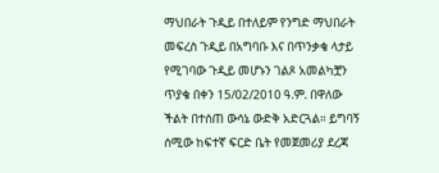ማህበራት ጉዲይ በተለይም የንግድ ማህበራት መፍረስ ጉዲይ በአግባቡ እና በጥንቃቄ ላታይ የሚገባው ጉዲይ መሆኑን ገልጾ አመልካቿን ጥያቄ በቀን 15/02/2010 ዓ.ም. በዋለው ችልት በተሰጠ ውሳኔ ውድቅ አድርጓል። ይግባኝ ሰሚው ከፍተኛ ፍርድ ቤት የመጀመሪያ ደረጃ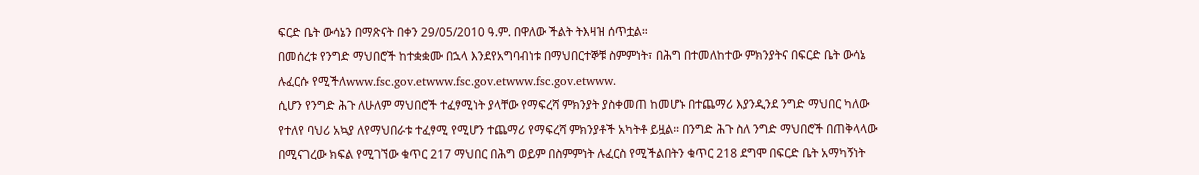ፍርድ ቤት ውሳኔን በማጽናት በቀን 29/05/2010 ዓ.ም. በዋለው ችልት ትእዛዝ ሰጥቷል።
በመሰረቱ የንግድ ማህበሮች ከተቋቋሙ በኋላ እንደየአግባብነቱ በማህበርተኞቹ ስምምነት፣ በሕግ በተመለከተው ምክንያትና በፍርድ ቤት ውሳኔ ሉፈርሱ የሚችለwww.fsc.gov.etwww.fsc.gov.etwww.fsc.gov.etwww.
ሲሆን የንግድ ሕጉ ለሁለም ማህበሮች ተፈፃሚነት ያላቸው የማፍረሻ ምክንያት ያስቀመጠ ከመሆኑ በተጨማሪ እያንዲንደ ንግድ ማህበር ካለው የተለየ ባህሪ አኳያ ለየማህበራቱ ተፈፃሚ የሚሆን ተጨማሪ የማፍረሻ ምክንያቶች አካትቶ ይዟል። በንግድ ሕጉ ስለ ንግድ ማህበሮች በጠቅላላው በሚናገረው ክፍል የሚገኘው ቁጥር 217 ማህበር በሕግ ወይም በስምምነት ሉፈርስ የሚችልበትን ቁጥር 218 ደግሞ በፍርድ ቤት አማካኝነት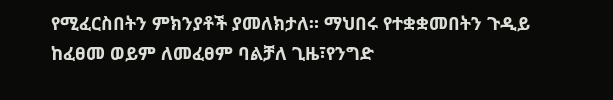የሚፈርስበትን ምክንያቶች ያመለክታለ። ማህበሩ የተቋቋመበትን ጉዲይ ከፈፀመ ወይም ለመፈፀም ባልቻለ ጊዜ፣የንግድ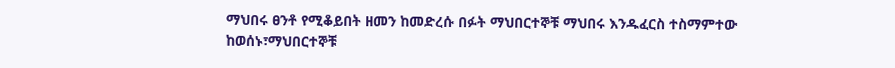ማህበሩ ፀንቶ የሚቆይበት ዘመን ከመድረሱ በፉት ማህበርተኞቹ ማህበሩ እንዱፈርስ ተስማምተው ከወሰኑ፣ማህበርተኞቹ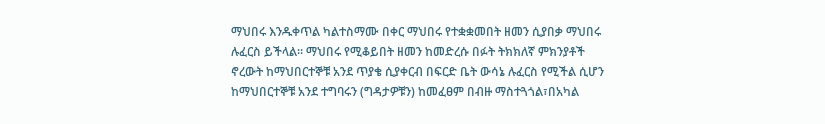ማህበሩ እንዱቀጥል ካልተስማሙ በቀር ማህበሩ የተቋቋመበት ዘመን ሲያበቃ ማህበሩ ሉፈርስ ይችላል። ማህበሩ የሚቆይበት ዘመን ከመድረሱ በፉት ትክክለኛ ምክንያቶች ኖረውት ከማህበርተኞቹ አንደ ጥያቄ ሲያቀርብ በፍርድ ቤት ውሳኔ ሉፈርስ የሚችል ሲሆን ከማህበርተኞቹ አንደ ተግባሩን (ግዳታዎቹን) ከመፈፀም በብዙ ማስተጓጎል፣በአካል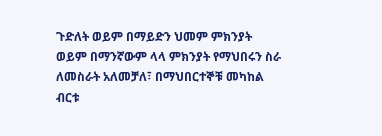ጉድለት ወይም በማይድን ህመም ምክንያት ወይም በማንኛውም ላላ ምክንያት የማህበሩን ስራ ለመስራት አለመቻለ፣ በማህበርተኞቹ መካከል ብርቱ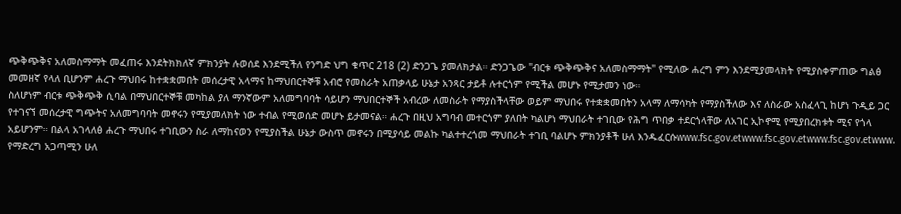ጭቅጭቅና አለመስማማት መፈጠሩ እንደትክክለኛ ምክንያት ሉወሰደ እንደሚችለ የንግድ ህግ ቁጥር 218 (2) ድንጋጌ ያመለክታል። ድንጋጌው "ብርቱ ጭቅጭቅና አለመስማማት" የሚለው ሐረግ ምን እንደሚያመላክት የሚያስቀምጠው ግልፅ መመዘኛ የላለ ቢሆንም ሐረጉ ማህበሩ ከተቋቋመበት መሰረታዊ አላማና ከማህበርተኞቹ አብሮ የመስራት አጠቃላይ ሁኔታ አንጻር ታይቶ ሉተርጎም የሚችል መሆኑ የሚታመን ነው።
ስለሆነም ብርቱ ጭቅጭቅ ሲባል በማህበርተኞቹ መካከል ያለ ማንኛውም አለመግባባት ሳይሆን ማህበርተኞች አብረው ለመስራት የማያስችላቸው ወይም ማህበሩ የተቋቋመበትን አላማ ለማሳካት የማያስችለው እና ለስራው አስፈላጊ ከሆነ ጉዲይ ጋር የተገናኘ መሰረታዊ ግጭትና አለመግባባት መኖሩን የሚያመለክት ነው ተብል የሚወሰድ መሆኑ ይታመናል። ሐረጉ በዚህ አግባብ መተርጎም ያለበት ካልሆነ ማህበራት ተገቢው የሕግ ጥበቃ ተደርጎላቸው ለአገር ኢኮኖሚ የሚያበረክቱት ሚና የጎላ አይሆንም። በልላ አገላለፅ ሐረጉ ማህበሩ ተገቢውን ስራ ለማከናወን የሚያስችል ሁኔታ ውስጥ መኖሩን በሚያሳይ መልኩ ካልተተረጎመ ማህበራት ተገቢ ባልሆኑ ምክንያቶች ሁለ እንዱፈርሱwww.fsc.gov.etwww.fsc.gov.etwww.fsc.gov.etwww.
የማድረግ አጋጣሚን ሁለ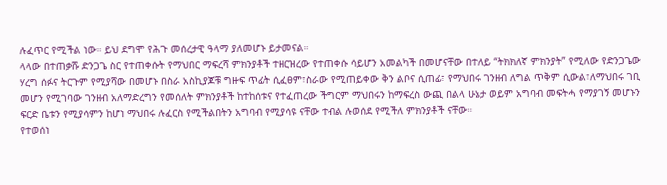ሉፈጥር የሚችል ነው። ይህ ደግሞ የሕጉ መሰረታዊ ዓላማ ያለመሆኑ ይታመናል።
ላላው በተጠቃሹ ድንጋጌ ስር የተጠቀሱት የማህበር ማፍረሻ ምክንያቶች ተዘርዝረው የተጠቀሱ ሳይሆን አመልካች በመሆናቸው በተለይ “ትክክለኛ ምክንያት” የሚለው የድንጋጌው ሃረግ ሰፉና ትርጉም የሚያሻው በመሆኑ በስራ አስኪያጆቹ ግዙፍ ጥፊት ሲፈፀም፣ስራው የሚጠይቀው ቅን ልቦና ሲጠፊ፣ የማህበሩ ገንዘብ ለግል ጥቅም ሲውል፣ለማህበሩ ገቢ መሆን የሚገባው ገንዘብ አለማድረግን የመሰለት ምክንያቶች ከተከሰቱና የተፈጠረው ችግርም ማህበሩን ከማፍረስ ውጪ በልላ ሁኔታ ወይም አግባብ መፍትሓ የማያገኝ መሆኑን ፍርድ ቤቱን የሚያሳምን ከሆነ ማህበሩ ሉፈርስ የሚችልበትን አግባብ የሚያሳዩ ናቸው ተብል ሉወሰደ የሚችለ ምክንያቶች ናቸው።
የተወሰነ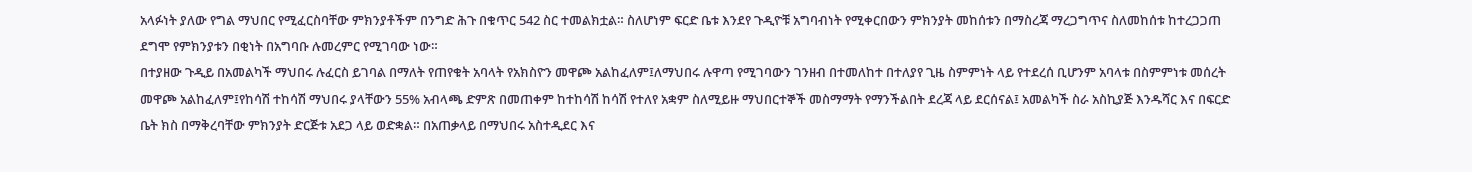አላፉነት ያለው የግል ማህበር የሚፈርስባቸው ምክንያቶችም በንግድ ሕጉ በቁጥር 542 ስር ተመልክቷል። ስለሆነም ፍርድ ቤቱ እንደየ ጉዲዮቹ አግባብነት የሚቀርበውን ምክንያት መከሰቱን በማስረጃ ማረጋግጥና ስለመከሰቱ ከተረጋጋጠ ደግሞ የምክንያቱን በቂነት በአግባቡ ሉመረምር የሚገባው ነው።
በተያዘው ጉዲይ በአመልካች ማህበሩ ሉፈርስ ይገባል በማለት የጠየቁት አባላት የአክስዮን መዋጮ አልከፈለም፤ለማህበሩ ሉዋጣ የሚገባውን ገንዘብ በተመለከተ በተለያየ ጊዜ ስምምነት ላይ የተደረሰ ቢሆንም አባላቱ በስምምነቱ መሰረት መዋጮ አልከፈለም፤የከሳሽ ተከሳሽ ማህበሩ ያላቸውን 55% አብላጫ ድምጽ በመጠቀም ከተከሳሽ ከሳሽ የተለየ አቋም ስለሚይዙ ማህበርተኞች መስማማት የማንችልበት ደረጃ ላይ ደርሰናል፤ አመልካች ስራ አስኪያጅ እንዱሻር እና በፍርድ ቤት ክስ በማቅረባቸው ምክንያት ድርጅቱ አደጋ ላይ ወድቋል። በአጠቃላይ በማህበሩ አስተዲደር እና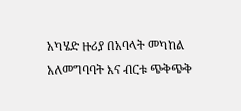አካሄድ ዙሪያ በአባላት መካከል አለመግባባት እና ብርቱ ጭቅጭቅ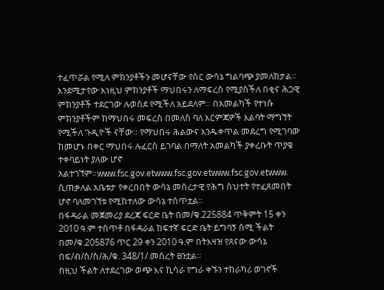ተፈጥሯል የሚለ ምክንያቶችን መሆናቸው የስር ውሳኔ ግልባጭ ያመለክታል። እንደሚታየው እነዚህ ምክንያቶች ማህበሩን ለማፍረስ የሚያስችለ በቂና ሕጋዊ ምክንያቶች ተደርገው ሉወሰደ የሚችለ አይደለም። በአመልካች የተነሱ ምክንያቶችም ከማህበሩ መፍረስ በመለስ ባለ እርምጃዎች እልባት ማግኘት የሚችለ ጉዲዮች ናቸው። የማህበሩ ሕልውና እንዱቀጥል መደረግ የሚገባው ከመሆኑ በቀር ማህበሩ ሉፈርስ ይገባል በማለት አመልካች ያቀረቡት ጥያቄ ተቀባይነት ያለው ሆኖ አልተገኘም።www.fsc.gov.etwww.fsc.gov.etwww.fsc.gov.etwww.
ሲጠቃለል አቤቱታ የቀረበበት ውሳኔ መሰረታዊ የሕግ ስህተት የተፈጸመበት ሆኖ ባለመገኘቱ የሚከተለው ውሳኔ ተሰጥቷል።
በፋዳራል መጀመሪያ ደረጃ ፍርድ ቤት በመ/ቁ.225884 ጥቅምት 15 ቀን 2010 ዓ.ም ተሰጥቶ በፋዳራል ከፍተኛ ፍርድ ቤት ይግባኝ ሰሚ ችልት በመ/ቁ.205876 ጥር 29 ቀን 2010 ዓ.ም በትእዛዝ የጸናው ውሳኔ በፍ/ብ/ስ/ስ/ሕ/ቁ. 348/1/ መሰረት ፀንቷል።
በዚህ ችልት ለተደረገው ወጭ እና ኪሳራ የግራ ቀኙን ተከራካሪ ወገኖች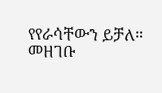የየራሳቸውን ይቻለ።
መዘገቡ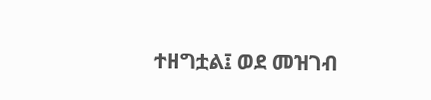ተዘግቷል፤ ወደ መዝገብ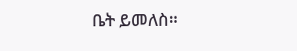ቤት ይመለስ።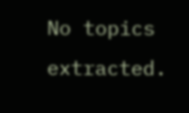No topics extracted.